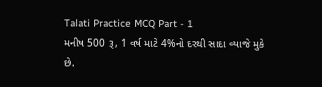Talati Practice MCQ Part - 1
મનીષ 500 રૂ, 1 વર્ષ માટે 4%નો દરથી સાદા વ્યાજે મુકે છે.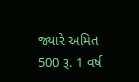જ્યારે અમિત 500 રૂ. 1 વર્ષ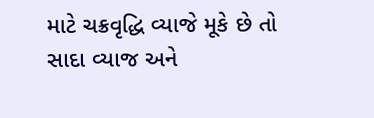માટે ચક્રવૃદ્ધિ વ્યાજે મૂકે છે તો સાદા વ્યાજ અને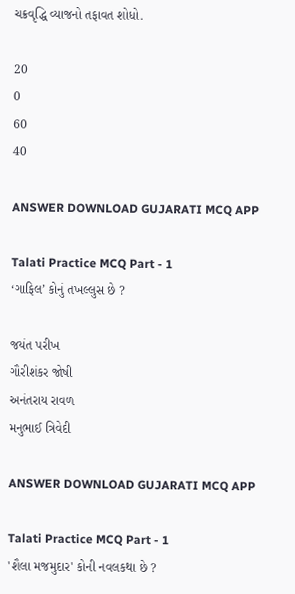ચક્રવૃદ્ધિ વ્યાજનો તફાવત શોધો.

20
0
60
40

ANSWER DOWNLOAD GUJARATI MCQ APP

Talati Practice MCQ Part - 1
‘ગાફિલ’ કોનું તખલ્લુસ છે ?

જયંત પરીખ
ગૌરીશંકર જોષી
અનંતરાય રાવળ
મનુભાઈ ત્રિવેદી

ANSWER DOWNLOAD GUJARATI MCQ APP

Talati Practice MCQ Part - 1
'શૈલા મજમુદાર' કોની નવલકથા છે ?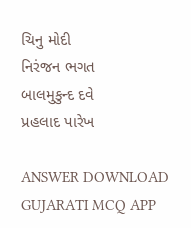ચિનુ મોદી
નિરંજન ભગત
બાલમુકુન્દ દવે
પ્રહલાદ પારેખ

ANSWER DOWNLOAD GUJARATI MCQ APP